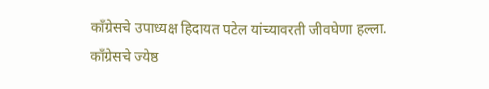काँग्रेसचे उपाध्यक्ष हिदायत पटेल यांच्यावरती जीवघेणा हल्ला.
काँग्रेसचे ज्येष्ठ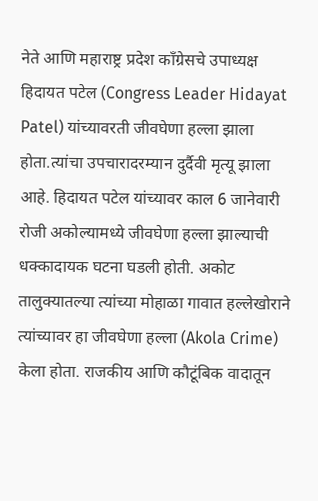नेते आणि महाराष्ट्र प्रदेश काँग्रेसचे उपाध्यक्ष हिदायत पटेल (Congress Leader Hidayat Patel) यांच्यावरती जीवघेणा हल्ला झाला होता.त्यांचा उपचारादरम्यान दुर्दैवी मृत्यू झाला आहे. हिदायत पटेल यांच्यावर काल 6 जानेवारी रोजी अकोल्यामध्ये जीवघेणा हल्ला झाल्याची धक्कादायक घटना घडली होती. अकोट तालुक्यातल्या त्यांच्या मोहाळा गावात हल्लेखोराने त्यांच्यावर हा जीवघेणा हल्ला (Akola Crime) केला होता. राजकीय आणि कौटूंबिक वादातून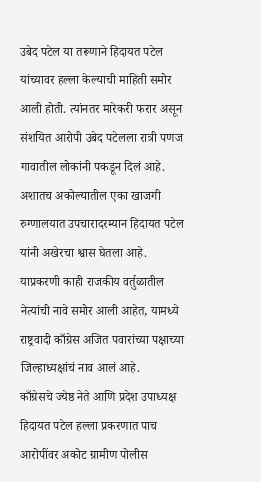उबेद पटेल या तरूणाने हिदायत पटेल यांच्यावर हल्ला केल्याची माहिती समोर आली होती. त्यांनतर मारेकरी फरार असून संशयित आरोपी उबेद पटेलला रात्री पणज गावातील लोकांनी पकडून दिलं आहे. अशातच अकोल्यातील एका खाजगी रुग्णालयात उपचारादरम्यान हिदायत पटेल यांनी अखेरचा श्वास घेतला आहे. याप्रकरणी काही राजकीय वर्तुळातील नेत्यांची नावे समोर आली आहेत, यामध्ये राष्ट्रवादी काँग्रेस अजित पवारांच्या पक्षाच्या जिल्हाध्यक्षांचं नाव आलं आहे.
काँग्रेसचे ज्येष्ठ नेते आणि प्रदेश उपाध्यक्ष हिदायत पटेल हल्ला प्रकरणात पाच आरोपींवर अकोट ग्रामीण पोलीस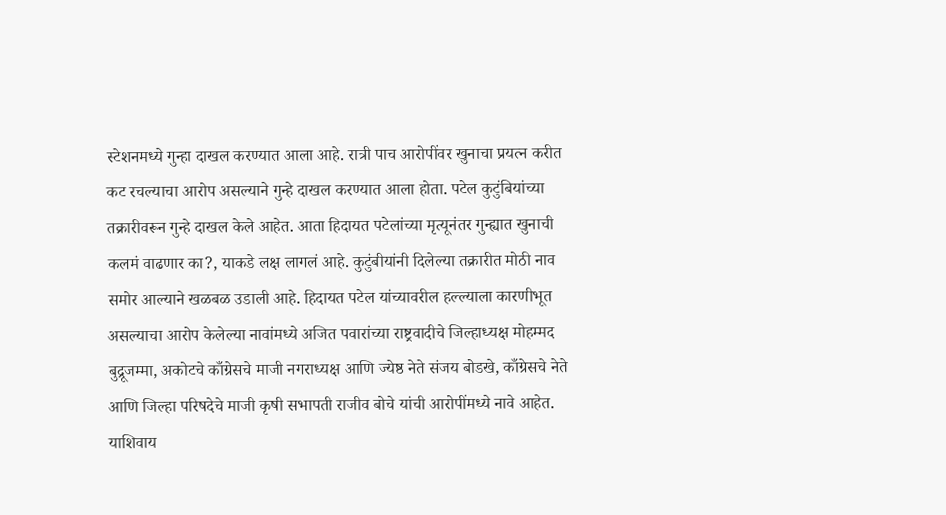स्टेशनमध्ये गुन्हा दाखल करण्यात आला आहे. रात्री पाच आरोपींवर खुनाचा प्रयत्न करीत कट रचल्याचा आरोप असल्याने गुन्हे दाखल करण्यात आला होता. पटेल कुटुंबियांच्या तक्रारीवरून गुन्हे दाखल केले आहेत. आता हिदायत पटेलांच्या मृत्यूनंतर गुन्ह्यात खुनाची कलमं वाढणार का?, याकडे लक्ष लागलं आहे. कुटुंबीयांनी दिलेल्या तक्रारीत मोठी नाव समोर आल्याने खळबळ उडाली आहे. हिदायत पटेल यांच्यावरील हल्ल्याला कारणीभूत असल्याचा आरोप केलेल्या नावांमध्ये अजित पवारांच्या राष्ट्रवादीचे जिल्हाध्यक्ष मोहम्मद बुद्रूजम्मा, अकोटचे काँग्रेसचे माजी नगराध्यक्ष आणि ज्येष्ठ नेते संजय बोडखे, काँग्रेसचे नेते आणि जिल्हा परिषदेचे माजी कृषी सभापती राजीव बोचे यांची आरोपींमध्ये नावे आहेत.
याशिवाय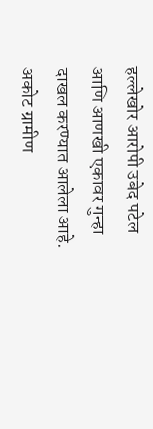हल्लेखोर आरोपी उबेद पटेल आणि आणखी एकावर गुन्हा दाखल करण्यात आलेला आहे. अकोट ग्रामीण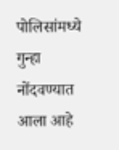पोलिसांमध्ये गुन्हा नोंदवण्यात आला आहे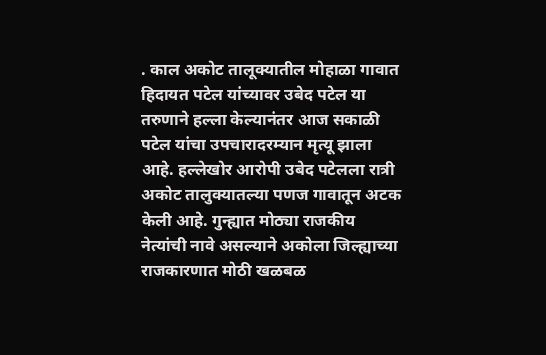. काल अकोट तालूक्यातील मोहाळा गावात हिदायत पटेल यांच्यावर उबेद पटेल या तरुणाने हल्ला केल्यानंतर आज सकाळी पटेल यांचा उपचारादरम्यान मृत्यू झाला आहे. हल्लेखोर आरोपी उबेद पटेलला रात्री अकोट तालुक्यातल्या पणज गावातून अटक केली आहे. गुन्ह्यात मोठ्या राजकीय नेत्यांची नावे असल्याने अकोला जिल्ह्याच्या राजकारणात मोठी खळबळ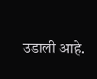उडाली आहे.